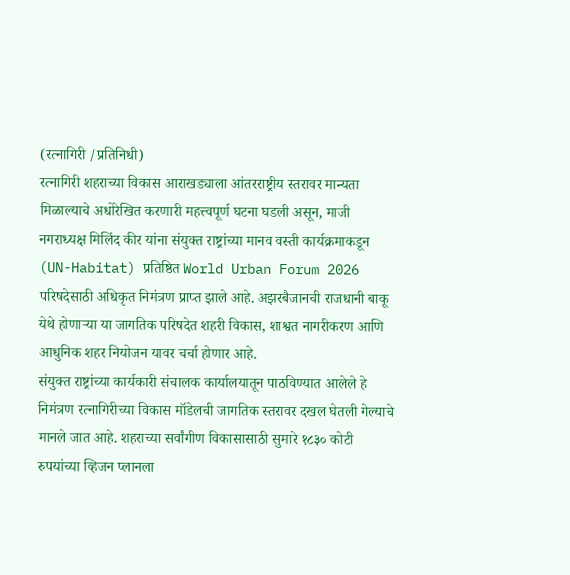(रत्नागिरी /प्रतिनिधी)
रत्नागिरी शहराच्या विकास आराखड्याला आंतरराष्ट्रीय स्तरावर मान्यता मिळाल्याचे अधोरेखित करणारी महत्त्वपूर्ण घटना घडली असून, माजी नगराध्यक्ष मिलिंद कीर यांना संयुक्त राष्ट्रांच्या मानव वस्ती कार्यक्रमाकडून (UN-Habitat) प्रतिष्ठित World Urban Forum 2026 परिषदेसाठी अधिकृत निमंत्रण प्राप्त झाले आहे. अझरबैजानची राजधानी बाकू येथे होणाऱ्या या जागतिक परिषदेत शहरी विकास, शाश्वत नागरीकरण आणि आधुनिक शहर नियोजन यावर चर्चा होणार आहे.
संयुक्त राष्ट्रांच्या कार्यकारी संचालक कार्यालयातून पाठविण्यात आलेले हे निमंत्रण रत्नागिरीच्या विकास मॉडेलची जागतिक स्तरावर दखल घेतली गेल्याचे मानले जात आहे. शहराच्या सर्वांगीण विकासासाठी सुमारे १८३० कोटी रुपयांच्या व्हिजन प्लानला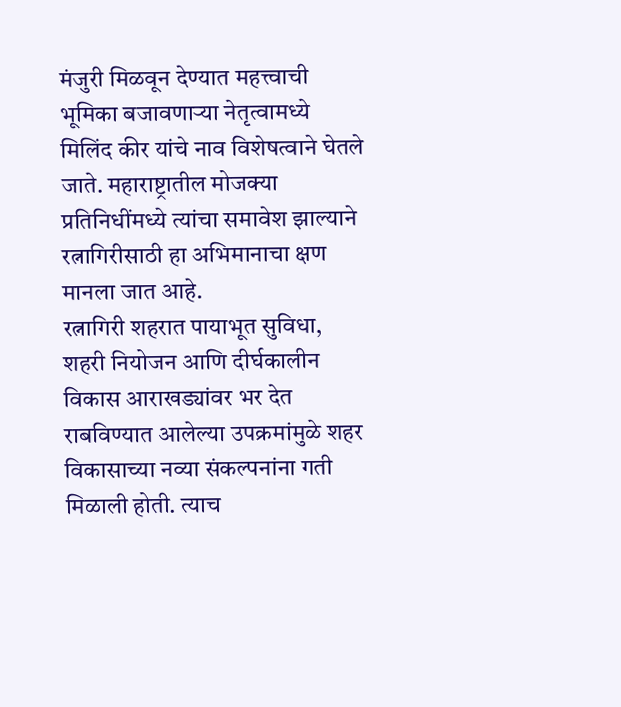मंजुरी मिळवून देण्यात महत्त्वाची भूमिका बजावणाऱ्या नेतृत्वामध्ये मिलिंद कीर यांचे नाव विशेषत्वाने घेतले जाते. महाराष्ट्रातील मोजक्या प्रतिनिधींमध्ये त्यांचा समावेश झाल्याने रत्नागिरीसाठी हा अभिमानाचा क्षण मानला जात आहे.
रत्नागिरी शहरात पायाभूत सुविधा, शहरी नियोजन आणि दीर्घकालीन विकास आराखड्यांवर भर देत राबविण्यात आलेल्या उपक्रमांमुळे शहर विकासाच्या नव्या संकल्पनांना गती मिळाली होती. त्याच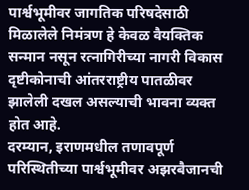पार्श्वभूमीवर जागतिक परिषदेसाठी मिळालेले निमंत्रण हे केवळ वैयक्तिक सन्मान नसून रत्नागिरीच्या नागरी विकास दृष्टीकोनाची आंतरराष्ट्रीय पातळीवर झालेली दखल असल्याची भावना व्यक्त होत आहे.
दरम्यान, इराणमधील तणावपूर्ण परिस्थितीच्या पार्श्वभूमीवर अझरबैजानची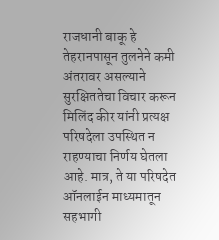राजधानी बाकू हे तेहरानपासून तुलनेने कमी अंतरावर असल्याने सुरक्षिततेचा विचार करून मिलिंद कीर यांनी प्रत्यक्ष परिषदेला उपस्थित न राहण्याचा निर्णय घेतला आहे. मात्र, ते या परिषदेत ऑनलाईन माध्यमातून सहभागी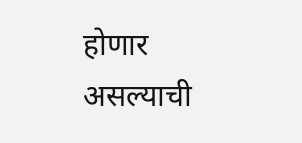होणार असल्याची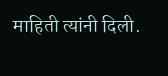माहिती त्यांनी दिली.